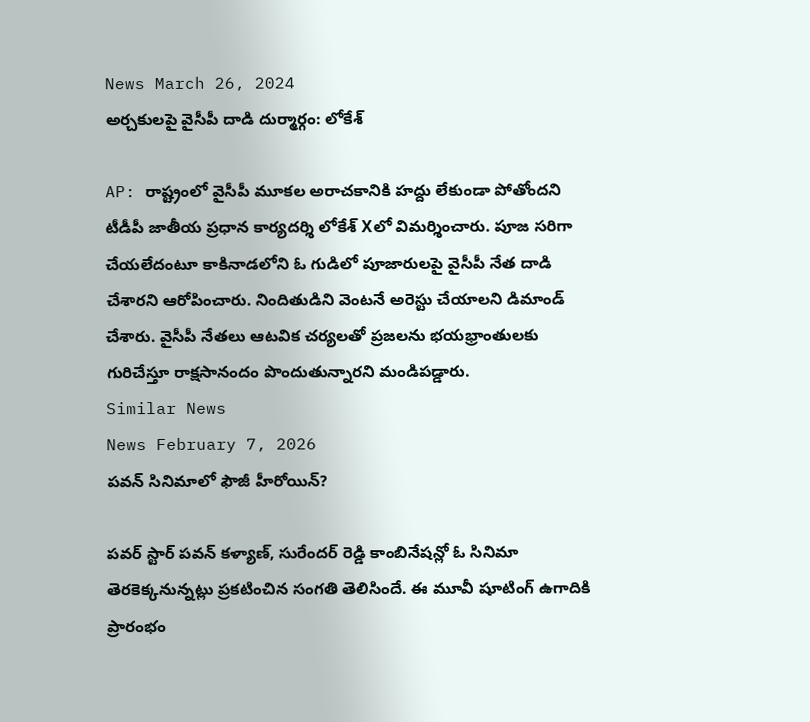News March 26, 2024
అర్చకులపై వైసీపీ దాడి దుర్మార్గం: లోకేశ్

AP: రాష్ట్రంలో వైసీపీ మూకల అరాచకానికి హద్దు లేకుండా పోతోందని టీడీపీ జాతీయ ప్రధాన కార్యదర్శి లోకేశ్ Xలో విమర్శించారు. పూజ సరిగా చేయలేదంటూ కాకినాడలోని ఓ గుడిలో పూజారులపై వైసీపీ నేత దాడి చేశారని ఆరోపించారు. నిందితుడిని వెంటనే అరెస్టు చేయాలని డిమాండ్ చేశారు. వైసీపీ నేతలు ఆటవిక చర్యలతో ప్రజలను భయభ్రాంతులకు గురిచేస్తూ రాక్షసానందం పొందుతున్నారని మండిపడ్డారు.
Similar News
News February 7, 2026
పవన్ సినిమాలో ఫౌజీ హీరోయిన్?

పవర్ స్టార్ పవన్ కళ్యాణ్, సురేందర్ రెడ్డి కాంబినేషన్లో ఓ సినిమా తెరకెక్కనున్నట్లు ప్రకటించిన సంగతి తెలిసిందే. ఈ మూవీ షూటింగ్ ఉగాదికి ప్రారంభం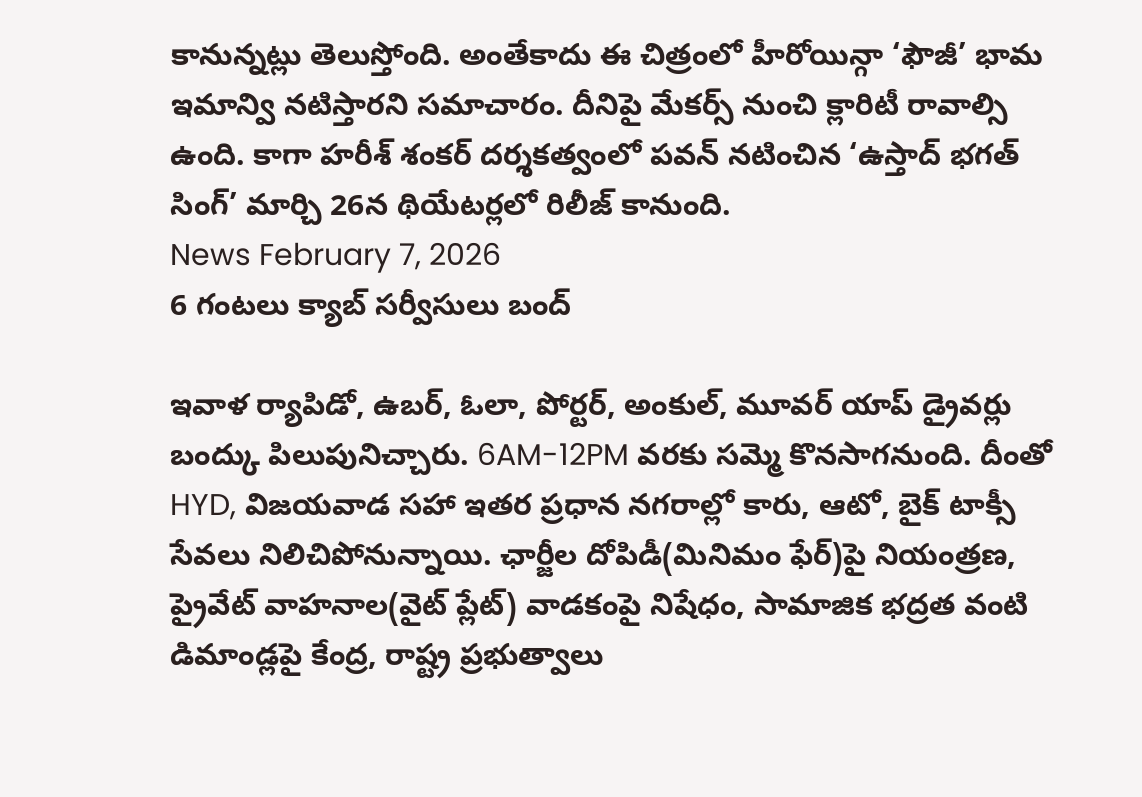కానున్నట్లు తెలుస్తోంది. అంతేకాదు ఈ చిత్రంలో హీరోయిన్గా ‘ఫౌజీ’ భామ ఇమాన్వి నటిస్తారని సమాచారం. దీనిపై మేకర్స్ నుంచి క్లారిటీ రావాల్సి ఉంది. కాగా హరీశ్ శంకర్ దర్శకత్వంలో పవన్ నటించిన ‘ఉస్తాద్ భగత్ సింగ్’ మార్చి 26న థియేటర్లలో రిలీజ్ కానుంది.
News February 7, 2026
6 గంటలు క్యాబ్ సర్వీసులు బంద్

ఇవాళ ర్యాపిడో, ఉబర్, ఓలా, పోర్టర్, అంకుల్, మూవర్ యాప్ డ్రైవర్లు బంద్కు పిలుపునిచ్చారు. 6AM-12PM వరకు సమ్మె కొనసాగనుంది. దీంతో HYD, విజయవాడ సహా ఇతర ప్రధాన నగరాల్లో కారు, ఆటో, బైక్ టాక్సీ సేవలు నిలిచిపోనున్నాయి. ఛార్జీల దోపిడీ(మినిమం ఫేర్)పై నియంత్రణ, ప్రైవేట్ వాహనాల(వైట్ ప్లేట్) వాడకంపై నిషేధం, సామాజిక భద్రత వంటి డిమాండ్లపై కేంద్ర, రాష్ట్ర ప్రభుత్వాలు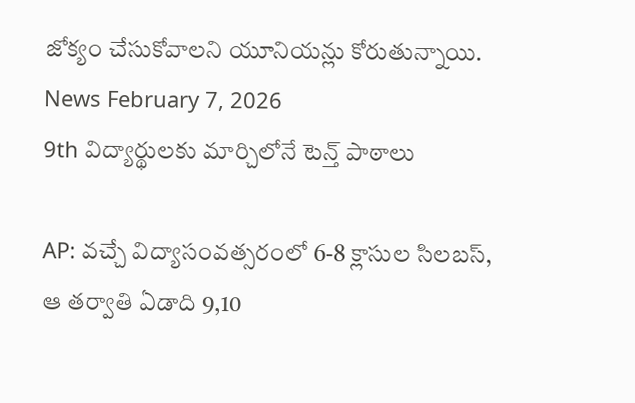జోక్యం చేసుకోవాలని యూనియన్లు కోరుతున్నాయి.
News February 7, 2026
9th విద్యార్థులకు మార్చిలోనే టెన్త్ పాఠాలు

AP: వచ్చే విద్యాసంవత్సరంలో 6-8 క్లాసుల సిలబస్, ఆ తర్వాతి ఏడాది 9,10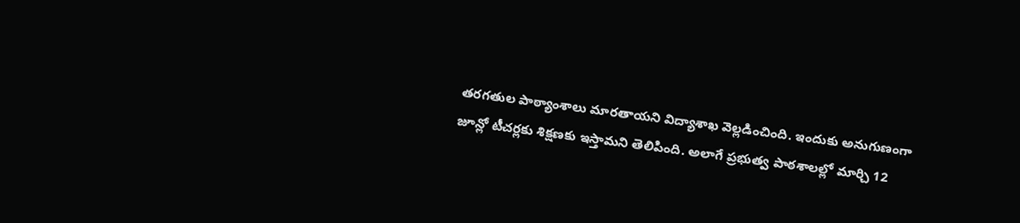తరగతుల పాఠ్యాంశాలు మారతాయని విద్యాశాఖ వెల్లడించింది. ఇందుకు అనుగుణంగా జూన్లో టీచర్లకు శిక్షణకు ఇస్తామని తెలిపింది. అలాగే ప్రభుత్వ పాఠశాలల్లో మార్చి 12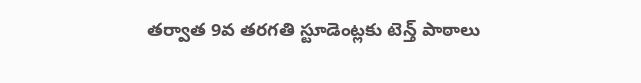తర్వాత 9వ తరగతి స్టూడెంట్లకు టెన్త్ పాఠాలు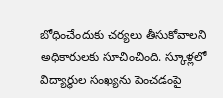బోధించేందుకు చర్యలు తీసుకోవాలని అధికారులకు సూచించింది. స్కూళ్లలో విద్యార్థుల సంఖ్యను పెంచడంపై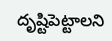దృష్టిపెట్టాలని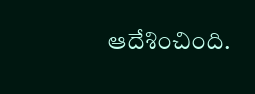ఆదేశించింది.